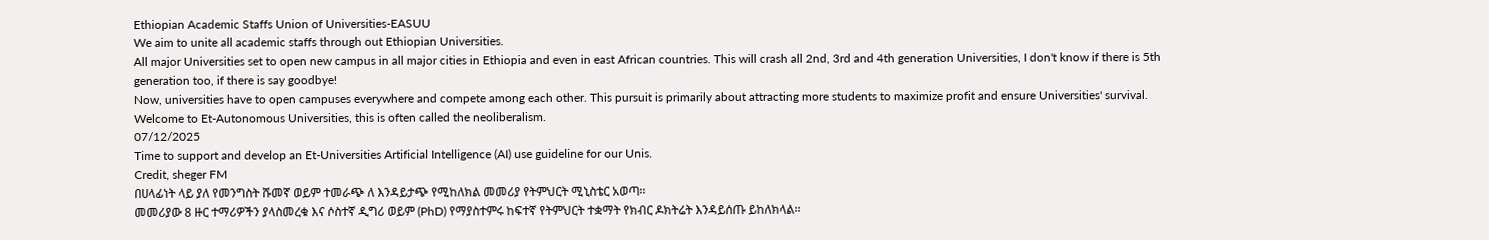Ethiopian Academic Staffs Union of Universities-EASUU
We aim to unite all academic staffs through out Ethiopian Universities.
All major Universities set to open new campus in all major cities in Ethiopia and even in east African countries. This will crash all 2nd, 3rd and 4th generation Universities, I don't know if there is 5th generation too, if there is say goodbye!
Now, universities have to open campuses everywhere and compete among each other. This pursuit is primarily about attracting more students to maximize profit and ensure Universities' survival. Welcome to Et-Autonomous Universities, this is often called the neoliberalism.
07/12/2025
Time to support and develop an Et-Universities Artificial Intelligence (AI) use guideline for our Unis.
Credit, sheger FM
በሀላፊነት ላይ ያለ የመንግስት ሹመኛ ወይም ተመራጭ ለ እንዳይታጭ የሚከለክል መመሪያ የትምህርት ሚኒስቴር አወጣ፡፡
መመሪያው 8 ዙር ተማሪዎችን ያላስመረቁ እና ሶስተኛ ዲግሪ ወይም (PhD) የማያስተምሩ ከፍተኛ የትምህርት ተቋማት የክብር ዶክትሬት እንዳይሰጡ ይከለክላል፡፡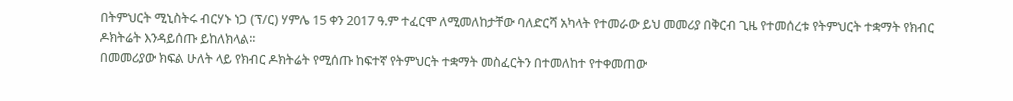በትምህርት ሚኒስትሩ ብርሃኑ ነጋ (ፕ/ር) ሃምሌ 15 ቀን 2017 ዓ.ም ተፈርሞ ለሚመለከታቸው ባለድርሻ አካላት የተመራው ይህ መመሪያ በቅርብ ጊዜ የተመሰረቱ የትምህርት ተቋማት የክብር ዶክትሬት እንዳይሰጡ ይከለክላል፡፡
በመመሪያው ክፍል ሁለት ላይ የክብር ዶክትሬት የሚሰጡ ከፍተኛ የትምህርት ተቋማት መስፈርትን በተመለከተ የተቀመጠው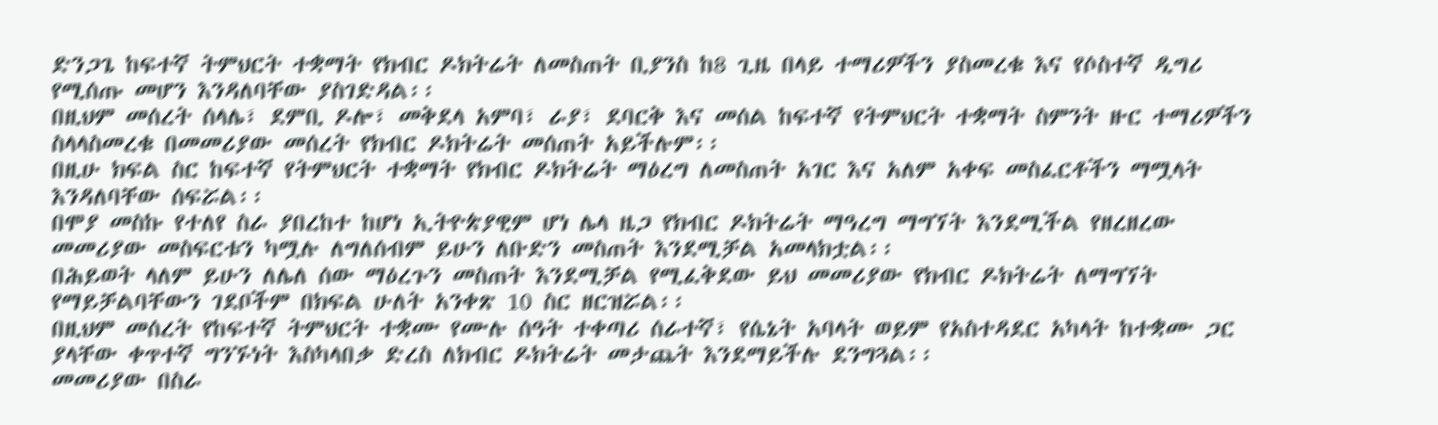ድንጋጌ ከፍተኛ ትምህርት ተቋማት የክብር ዶክትሬት ለመስጠት ቢያንስ ከ8 ጊዜ በላይ ተማሪዎችን ያስመረቁ እና የሶስተኛ ዲግሪ የሚሰጡ መሆን እንዳለባቸው ያስገድዳል፡፡
በዚህም መሰረት ሰላሌ፣ ደምቢ ዶሎ፣ መቅደላ አምባ፣ ራያ፣ ደባርቅ እና መሰል ከፍተኛ የትምህርት ተቋማት ስምንት ዙር ተማሪዎችን ስላላስመረቁ በመመሪያው መሰረት የክብር ዶክትሬት መሰጠት አይችሉም፡፡
በዚሁ ክፍል ስር ከፍተኛ የትምህርት ተቋማት የክብር ዶክትሬት ማዕረግ ለመስጠት አገር እና አለም አቀፍ መስፈርቶችን ማሟላት እንዳለባቸው ሰፍሯል፡፡
በሞያ መስኩ የተለየ ስራ ያበረከተ ከሆነ ኢትዮጵያዊም ሆነ ሌላ ዜጋ የክብር ዶክትሬት ማዓረግ ማግኘት እንደሚችል የዘረዘረው መመሪያው መስፍርቱን ካሟሉ ለግለሰብም ይሁን ለቡድን መስጠት እንደሚቻል አመላክቷል፡፡
በሕይወት ላለም ይሁን ለሌለ ሰው ማዕረጉን መስጠት እንደሚቻል የሚፈቅደው ይህ መመሪያው የክብር ዶክትሬት ለማግኘት የማይቻልባቸውን ገደቦችም በክፍል ሁለት አንቀጽ 10 ስር ዘርዝሯል፡፡
በዚህም መሰረት የከፍተኛ ትምህርት ተቋሙ የሙሉ ሰዓት ተቀጣሪ ሰራተኛ፣ የሴኔት አባላት ወይም የአስተዳደር አካላት ከተቋሙ ጋር ያላቸው ቀጥተኛ ግንኙነት እስካላበቃ ድረስ ለክብር ዶክትሬት መታጨት እንደማይችሉ ደንግጓል፡፡
መመሪያው በስራ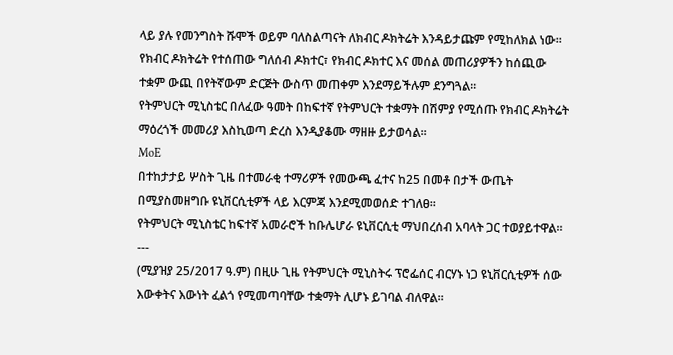ላይ ያሉ የመንግስት ሹሞች ወይም ባለስልጣናት ለክብር ዶክትሬት እንዳይታጩም የሚከለክል ነው፡፡
የክብር ዶክትሬት የተሰጠው ግለሰብ ዶክተር፣ የክብር ዶክተር እና መሰል መጠሪያዎችን ከሰጪው ተቋም ውጪ በየትኛውም ድርጅት ውስጥ መጠቀም እንደማይችሉም ደንግጓል፡፡
የትምህርት ሚኒስቴር በለፈው ዓመት በከፍተኛ የትምህርት ተቋማት በሽምያ የሚሰጡ የክብር ዶክትሬት ማዕረጎች መመሪያ እስኪወጣ ድረስ እንዲያቆሙ ማዘዙ ይታወሳል፡፡
MoE
በተከታታይ ሦስት ጊዜ በተመራቂ ተማሪዎች የመውጫ ፈተና ከ25 በመቶ በታች ውጤት በሚያስመዘግቡ ዩኒቨርሲቲዎች ላይ እርምጃ እንደሚመወሰድ ተገለፀ።
የትምህርት ሚኒስቴር ከፍተኛ አመራሮች ከቡሌሆራ ዩኒቨርሲቲ ማህበረሰብ አባላት ጋር ተወያይተዋል።
---
(ሚያዝያ 25/2017 ዓ.ም) በዚሁ ጊዜ የትምህርት ሚኒስትሩ ፕሮፌሰር ብርሃኑ ነጋ ዩኒቨርሲቲዎች ሰው እውቀትና እውነት ፈልጎ የሚመጣባቸው ተቋማት ሊሆኑ ይገባል ብለዋል።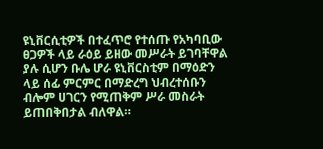ዩኒቨርሲቲዎች በተፈጥሮ የተሰጡ የአካባቢው ፀጋዎች ላይ ራዕይ ይዘው መሥራት ይገባቸዋል ያሉ ሲሆን ቡሌ ሆራ ዩኒቨርስቲም በማዕድን ላይ ሰፊ ምርምር በማድረግ ህብረተሰቡን ብሎም ሀገርን የሚጠቅም ሥራ መስራት ይጠበቅበታል ብለዋል።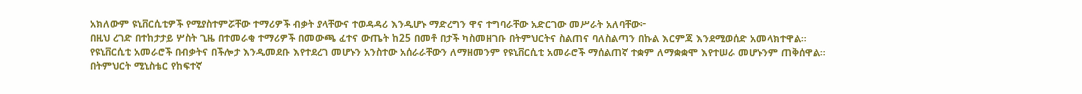አክለውም ዩኒቨርሲቲዎች የሚያስተምሯቸው ተማሪዎች ብቃት ያላቸውና ተወዳዳሪ እንዲሆኑ ማድረግን ዋና ተግባራቸው አድርገው መሥራት አለባቸው፦
በዚህ ረገድ በተከታታይ ሦስት ጊዜ በተመራቂ ተማሪዎች በመውጫ ፈተና ውጤት ከ25 በመቶ በታች ካስመዘገቡ በትምህርትና ስልጠና ባለስልጣን በኩል እርምጃ እንደሚወሰድ አመላክተዋል።
የዩኒቨርሲቲ አመራሮች በብቃትና በችሎታ እንዲመደቡ እየተደረገ መሆኑን አንስተው አሰራራቸውን ለማዘመንም የዩኒቨርሲቲ አመራሮች ማሰልጠኛ ተቋም ለማቋቋሞ እየተሠራ መሆኑንም ጠቅሰዋል።
በትምህርት ሚኒስቴር የከፍተኛ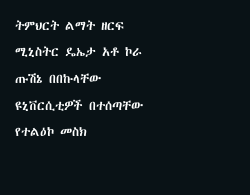ትምህርት ልማት ዘርፍ ሚኒስትር ዴኤታ አቶ ኮራ ጡሽኔ በበኩላቸው ዩኒቨርሲቲዎች በተሰጣቸው የተልዕኮ መስክ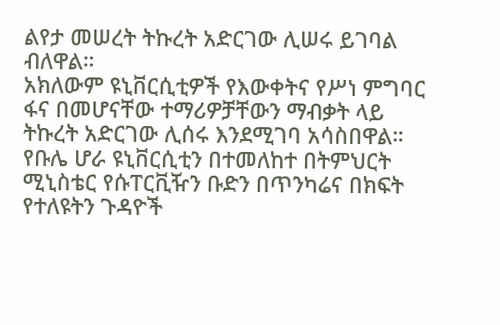ልየታ መሠረት ትኩረት አድርገው ሊሠሩ ይገባል ብለዋል።
አክለውም ዩኒቨርሲቲዎች የእውቀትና የሥነ ምግባር ፋና በመሆናቸው ተማሪዎቻቸውን ማብቃት ላይ ትኩረት አድርገው ሊሰሩ እንደሚገባ አሳስበዋል።
የቡሌ ሆራ ዩኒቨርሲቲን በተመለከተ በትምህርት ሚኒስቴር የሱፐርቪዥን ቡድን በጥንካሬና በክፍት የተለዩትን ጉዳዮች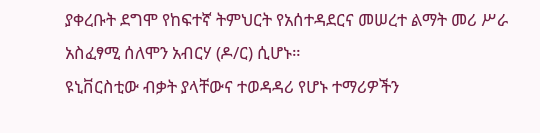ያቀረቡት ደግሞ የከፍተኛ ትምህርት የአሰተዳደርና መሠረተ ልማት መሪ ሥራ አስፈፃሚ ሰለሞን አብርሃ (ዶ/ር) ሲሆኑ።
ዩኒቨርስቲው ብቃት ያላቸውና ተወዳዳሪ የሆኑ ተማሪዎችን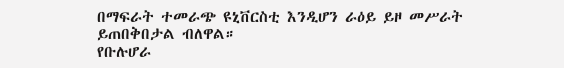በማፍራት ተመራጭ ዩኒቨርስቲ እንዲሆን ራዕይ ይዞ መሥራት ይጠበቅበታል ብለዋል።
የቡሉሆራ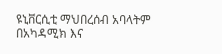ዩኒቨርሲቲ ማህበረሰብ አባላትም በአካዳሚክ እና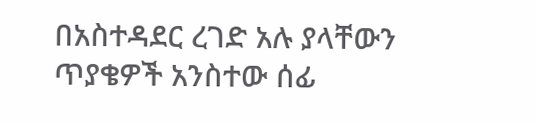በአስተዳደር ረገድ አሉ ያላቸውን ጥያቄዎች አንስተው ሰፊ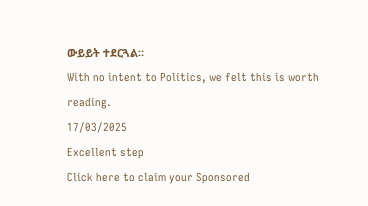ውይይት ተደርጓል።
With no intent to Politics, we felt this is worth reading.
17/03/2025
Excellent step
Click here to claim your Sponsored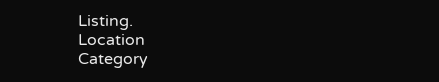Listing.
Location
Category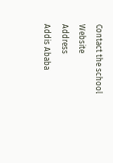Contact the school
Website
Address
Addis Ababa